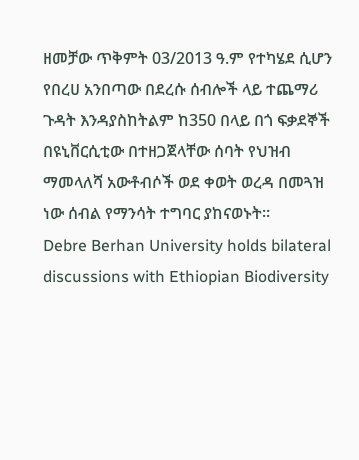ዘመቻው ጥቅምት 03/2013 ዓ.ም የተካሄደ ሲሆን የበረሀ አንበጣው በደረሱ ሰብሎች ላይ ተጨማሪ ጉዳት እንዳያስከትልም ከ350 በላይ በጎ ፍቃደኞች በዩኒቨርሲቲው በተዘጋጀላቸው ሰባት የህዝብ ማመላለሻ አውቶብሶች ወደ ቀወት ወረዳ በመጓዝ ነው ሰብል የማንሳት ተግባር ያከናወኑት፡፡
Debre Berhan University holds bilateral discussions with Ethiopian Biodiversity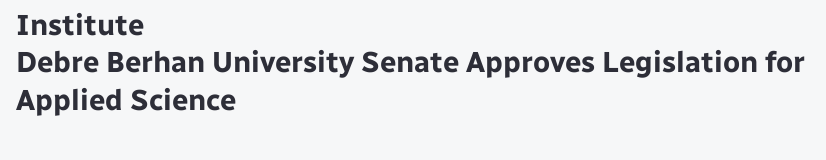Institute
Debre Berhan University Senate Approves Legislation for Applied Science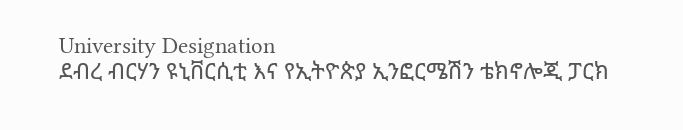University Designation
ደብረ ብርሃን ዩኒቨርሲቲ እና የኢትዮጵያ ኢንፎርሜሽን ቴክኖሎጂ ፓርክ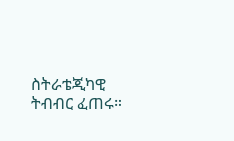ስትራቴጂካዊ ትብብር ፈጠሩ።